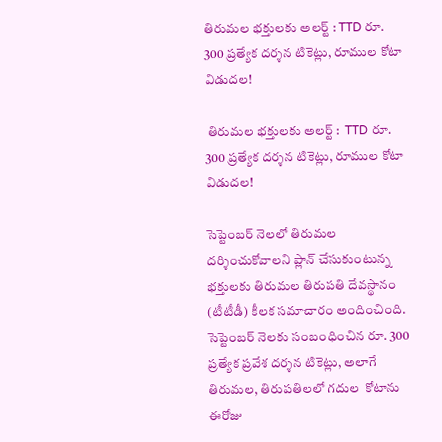తిరుమల భక్తులకు అలర్ట్ : TTD రూ. 300 ప్రత్యేక దర్శన టికెట్లు, రూముల కోటా విడుదల!

 తిరుమల భక్తులకు అలర్ట్ :  TTD రూ. 300 ప్రత్యేక దర్శన టికెట్లు, రూముల కోటా విడుదల!

సెప్టెంబర్ నెలలో తిరుమల  దర్శించుకోవాలని ప్లాన్ చేసుకుంటున్న భక్తులకు తిరుమల తిరుపతి దేవస్థానం (టీటీడీ) కీలక సమాచారం అందించింది. సెప్టెంబర్ నెలకు సంబంధించిన రూ. 300 ప్రత్యేక ప్రవేశ దర్శన టికెట్లు, అలాగే తిరుమల, తిరుపతిలలో గదుల  కోటాను ఈరోజు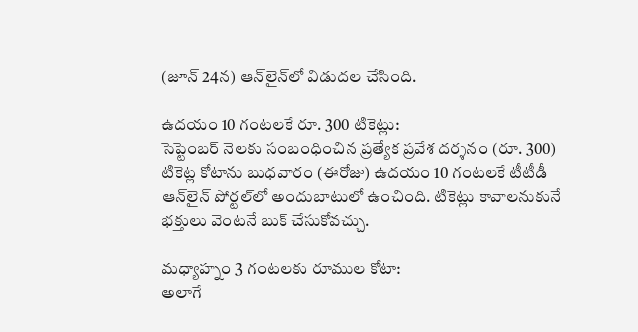(జూన్ 24న) ఆన్‌లైన్‌లో విడుదల చేసింది.

ఉదయం 10 గంటలకే రూ. 300 టికెట్లు:
సెప్టెంబర్ నెలకు సంబంధించిన ప్రత్యేక ప్రవేశ దర్శనం (రూ. 300) టికెట్ల కోటాను బుధవారం (ఈరోజు) ఉదయం 10 గంటలకే టీటీడీ ఆన్‌లైన్ పోర్టల్‌లో అందుబాటులో ఉంచింది. టికెట్లు కావాలనుకునే భక్తులు వెంటనే బుక్ చేసుకోవచ్చు.

మధ్యాహ్నం 3 గంటలకు రూముల కోటా:
అలాగే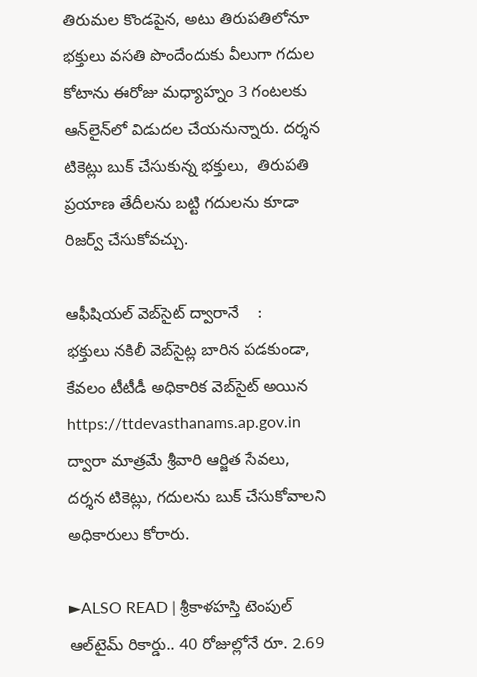తిరుమల కొండపైన, అటు తిరుపతిలోనూ భక్తులు వసతి పొందేందుకు వీలుగా గదుల కోటాను ఈరోజు మధ్యాహ్నం 3 గంటలకు ఆన్‌లైన్‌లో విడుదల చేయనున్నారు. దర్శన టికెట్లు బుక్ చేసుకున్న భక్తులు,  తిరుపతి ప్రయాణ తేదీలను బట్టి గదులను కూడా రిజర్వ్ చేసుకోవచ్చు.

ఆఫీషియల్ వెబ్‌సైట్ ద్వారానే    :
భక్తులు నకిలీ వెబ్‌సైట్ల బారిన పడకుండా, కేవలం టీటీడీ అధికారిక వెబ్‌సైట్ అయిన https://ttdevasthanams.ap.gov.in ద్వారా మాత్రమే శ్రీవారి ఆర్జిత సేవలు, దర్శన టికెట్లు, గదులను బుక్ చేసుకోవాలని అధికారులు కోరారు.

►ALSO READ | శ్రీకాళహస్తి టెంపుల్ ఆల్‌టైమ్ రికార్డు.. 40 రోజుల్లోనే రూ. 2.69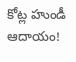కోట్ల హుండీ ఆదాయం!